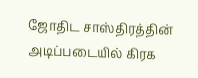ஜோதிட சாஸ்திரத்தின் அடிப்படையில் கிரக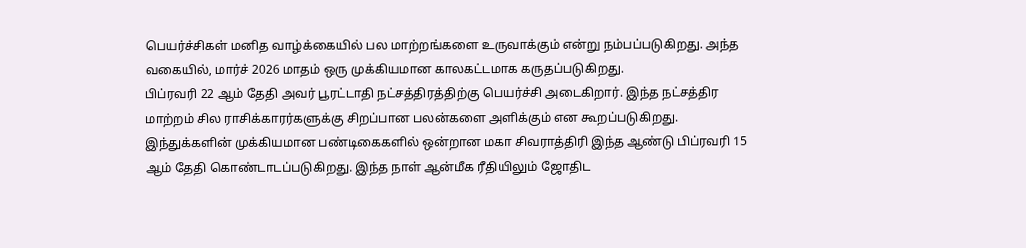பெயர்ச்சிகள் மனித வாழ்க்கையில் பல மாற்றங்களை உருவாக்கும் என்று நம்பப்படுகிறது. அந்த வகையில், மார்ச் 2026 மாதம் ஒரு முக்கியமான காலகட்டமாக கருதப்படுகிறது.
பிப்ரவரி 22 ஆம் தேதி அவர் பூரட்டாதி நட்சத்திரத்திற்கு பெயர்ச்சி அடைகிறார். இந்த நட்சத்திர மாற்றம் சில ராசிக்காரர்களுக்கு சிறப்பான பலன்களை அளிக்கும் என கூறப்படுகிறது.
இந்துக்களின் முக்கியமான பண்டிகைகளில் ஒன்றான மகா சிவராத்திரி இந்த ஆண்டு பிப்ரவரி 15 ஆம் தேதி கொண்டாடப்படுகிறது. இந்த நாள் ஆன்மீக ரீதியிலும் ஜோதிட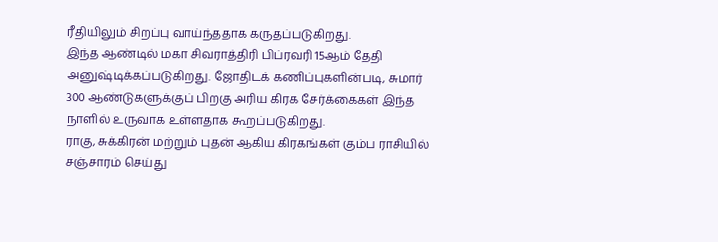ரீதியிலும் சிறப்பு வாய்ந்ததாக கருதப்படுகிறது.
இந்த ஆண்டில் மகா சிவராத்திரி பிப்ரவரி 15ஆம் தேதி அனுஷ்டிக்கப்படுகிறது. ஜோதிடக் கணிப்புகளின்படி, சுமார் 300 ஆண்டுகளுக்குப் பிறகு அரிய கிரக சேர்க்கைகள் இந்த நாளில் உருவாக உள்ளதாக கூறப்படுகிறது.
ராகு, சுக்கிரன் மற்றும் புதன் ஆகிய கிரகங்கள் கும்ப ராசியில் சஞ்சாரம் செய்து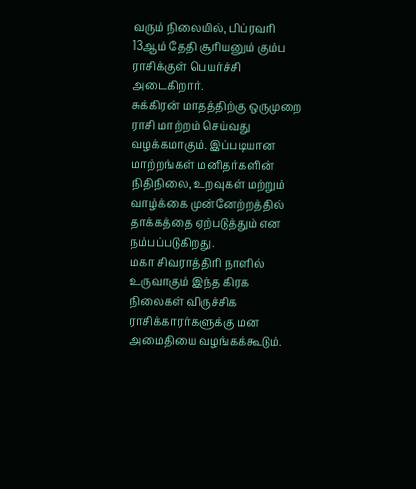வரும் நிலையில், பிப்ரவரி 13ஆம் தேதி சூரியனும் கும்ப ராசிக்குள் பெயர்ச்சி அடைகிறார்.
சுக்கிரன் மாதத்திற்கு ஒருமுறை ராசி மாற்றம் செய்வது வழக்கமாகும். இப்படியான மாற்றங்கள் மனிதர்களின் நிதிநிலை, உறவுகள் மற்றும் வாழ்க்கை முன்னேற்றத்தில் தாக்கத்தை ஏற்படுத்தும் என நம்பப்படுகிறது.
மகா சிவராத்திரி நாளில் உருவாகும் இந்த கிரக நிலைகள் விருச்சிக ராசிக்காரர்களுக்கு மன அமைதியை வழங்கக்கூடும்.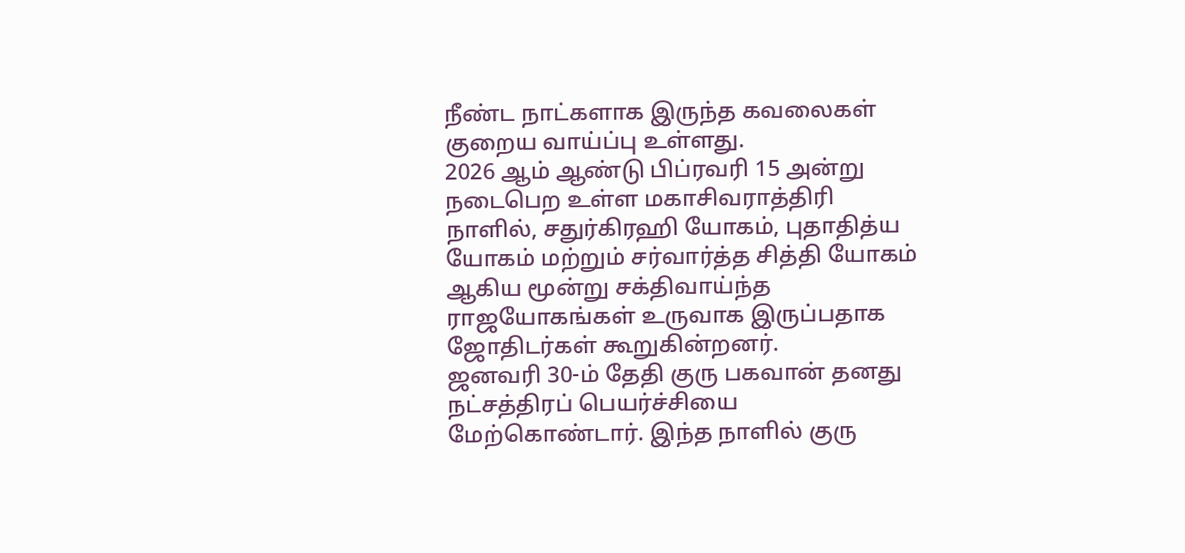நீண்ட நாட்களாக இருந்த கவலைகள் குறைய வாய்ப்பு உள்ளது.
2026 ஆம் ஆண்டு பிப்ரவரி 15 அன்று நடைபெற உள்ள மகாசிவராத்திரி நாளில், சதுர்கிரஹி யோகம், புதாதித்ய யோகம் மற்றும் சர்வார்த்த சித்தி யோகம் ஆகிய மூன்று சக்திவாய்ந்த ராஜயோகங்கள் உருவாக இருப்பதாக ஜோதிடர்கள் கூறுகின்றனர்.
ஜனவரி 30-ம் தேதி குரு பகவான் தனது நட்சத்திரப் பெயர்ச்சியை மேற்கொண்டார். இந்த நாளில் குரு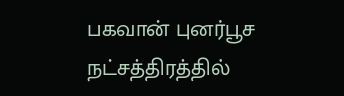பகவான் புனர்பூச நட்சத்திரத்தில்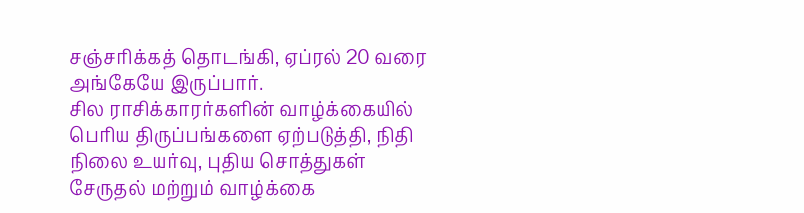சஞ்சரிக்கத் தொடங்கி, ஏப்ரல் 20 வரை அங்கேயே இருப்பார்.
சில ராசிக்காரர்களின் வாழ்க்கையில் பெரிய திருப்பங்களை ஏற்படுத்தி, நிதி நிலை உயர்வு, புதிய சொத்துகள் சேருதல் மற்றும் வாழ்க்கை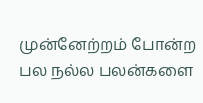முன்னேற்றம் போன்ற பல நல்ல பலன்களை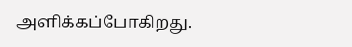அளிக்கப்போகிறது.